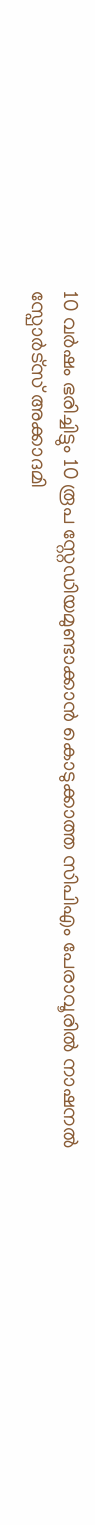10 വർഷം ഭരിച്ചിട്ടും 10 രൂപ സ്റ്റേഡിയമുണ്ടാക്കാൻ കൊടുക്കാത്ത സിപിഎം പേരാവൂരിൽ നാഷനൽ സ്പോർട്സ് അക്കാദമി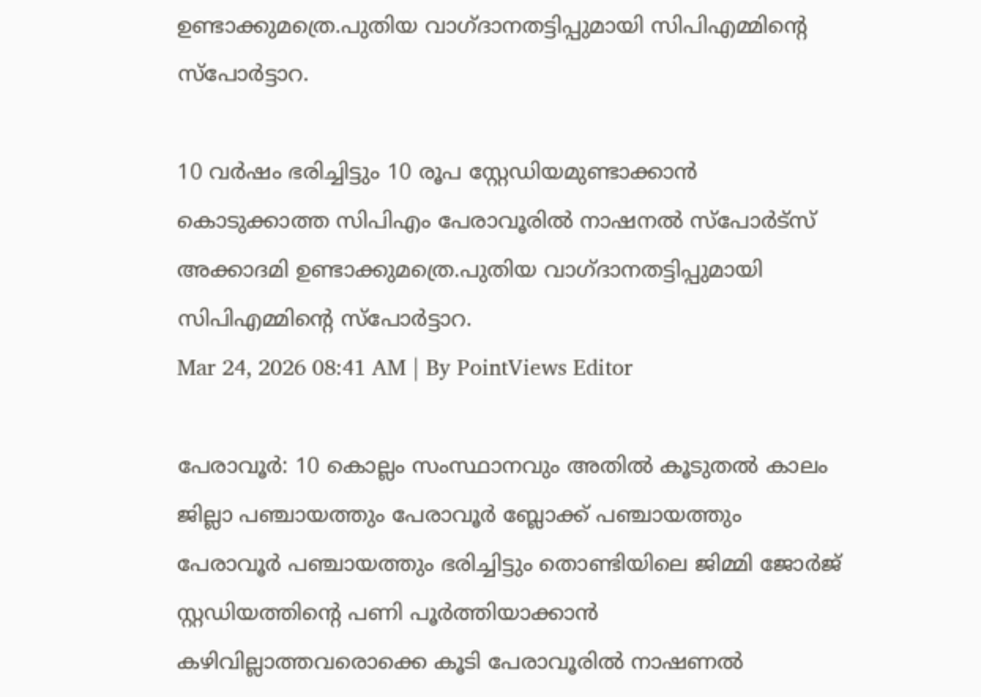ഉണ്ടാക്കുമത്രെ.പുതിയ വാഗ്ദാനതട്ടിപ്പുമായി സിപിഎമ്മിൻ്റെ സ്പോർട്ടാറ.

10 വർഷം ഭരിച്ചിട്ടും 10 രൂപ സ്റ്റേഡിയമുണ്ടാക്കാൻ കൊടുക്കാത്ത സിപിഎം പേരാവൂരിൽ നാഷനൽ സ്പോർട്സ് അക്കാദമി ഉണ്ടാക്കുമത്രെ.പുതിയ വാഗ്ദാനതട്ടിപ്പുമായി സിപിഎമ്മിൻ്റെ സ്പോർട്ടാറ.
Mar 24, 2026 08:41 AM | By PointViews Editor

പേരാവൂർ: 10 കൊല്ലം സംസ്ഥാനവും അതിൽ കൂടുതൽ കാലം ജില്ലാ പഞ്ചായത്തും പേരാവൂർ ബ്ലോക്ക് പഞ്ചായത്തും പേരാവൂർ പഞ്ചായത്തും ഭരിച്ചിട്ടും തൊണ്ടിയിലെ ജിമ്മി ജോർജ് സ്റ്റഡിയത്തിൻ്റെ പണി പൂർത്തിയാക്കാൻ കഴിവില്ലാത്തവരൊക്കെ കൂടി പേരാവൂരിൽ നാഷണല്‍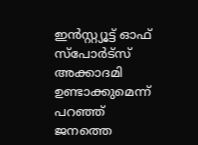ഇന്‍സ്റ്റ്യൂട്ട് ഓഫ് സ്‌പോര്‍ട്‌സ് അക്കാദമി ഉണ്ടാക്കുമെന്ന് പറഞ്ഞ് ജനത്തെ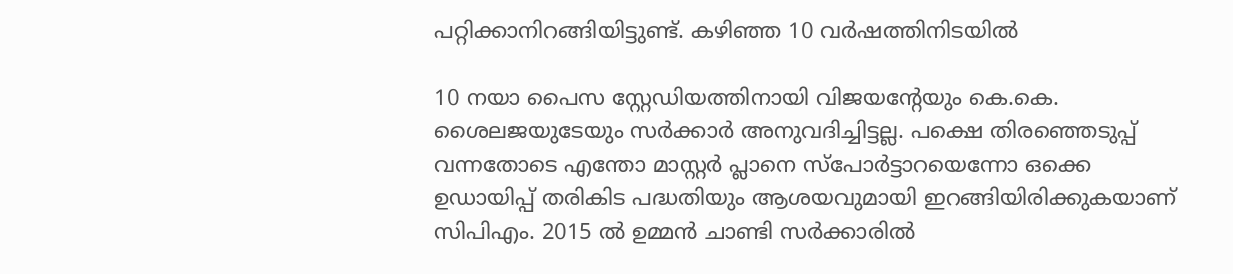പറ്റിക്കാനിറങ്ങിയിട്ടുണ്ട്. കഴിഞ്ഞ 10 വർഷത്തിനിടയിൽ

10 നയാ പൈസ സ്റ്റേഡിയത്തിനായി വിജയൻ്റേയും കെ.കെ. ശൈലജയുടേയും സർക്കാർ അനുവദിച്ചിട്ടല്ല. പക്ഷെ തിരഞ്ഞെടുപ്പ് വന്നതോടെ എന്തോ മാസ്റ്റർ പ്ലാനെ സ്പോർട്ടാറയെന്നോ ഒക്കെ ഉഡായിപ്പ് തരികിട പദ്ധതിയും ആശയവുമായി ഇറങ്ങിയിരിക്കുകയാണ് സിപിഎം. 2015 ൽ ഉമ്മൻ ചാണ്ടി സർക്കാരിൽ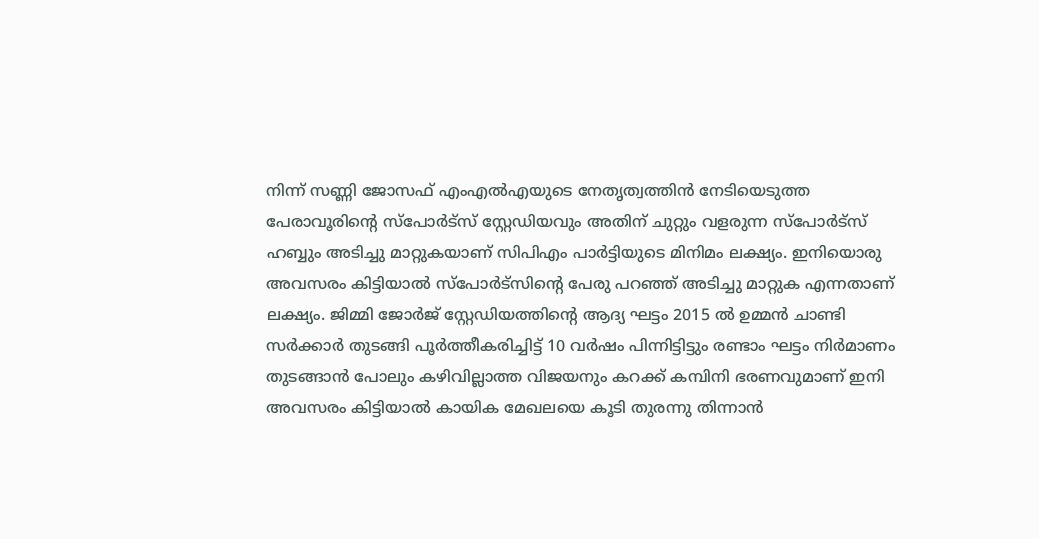നിന്ന് സണ്ണി ജോസഫ് എംഎൽഎയുടെ നേതൃത്വത്തിൻ നേടിയെടുത്ത പേരാവൂരിൻ്റെ സ്പോർട്സ് സ്റ്റേഡിയവും അതിന് ചുറ്റും വളരുന്ന സ്പോർട്സ് ഹബ്ബും അടിച്ചു മാറ്റുകയാണ് സിപിഎം പാർട്ടിയുടെ മിനിമം ലക്ഷ്യം. ഇനിയൊരു അവസരം കിട്ടിയാൽ സ്പോർട്സിൻ്റെ പേരു പറഞ്ഞ് അടിച്ചു മാറ്റുക എന്നതാണ് ലക്ഷ്യം. ജിമ്മി ജോർജ് സ്റ്റേഡിയത്തിൻ്റെ ആദ്യ ഘട്ടം 2015 ൽ ഉമ്മൻ ചാണ്ടി സർക്കാർ തുടങ്ങി പൂർത്തീകരിച്ചിട്ട് 10 വർഷം പിന്നിട്ടിട്ടും രണ്ടാം ഘട്ടം നിർമാണം തുടങ്ങാൻ പോലും കഴിവില്ലാത്ത വിജയനും കറക്ക് കമ്പിനി ഭരണവുമാണ് ഇനി അവസരം കിട്ടിയാൽ കായിക മേഖലയെ കൂടി തുരന്നു തിന്നാൻ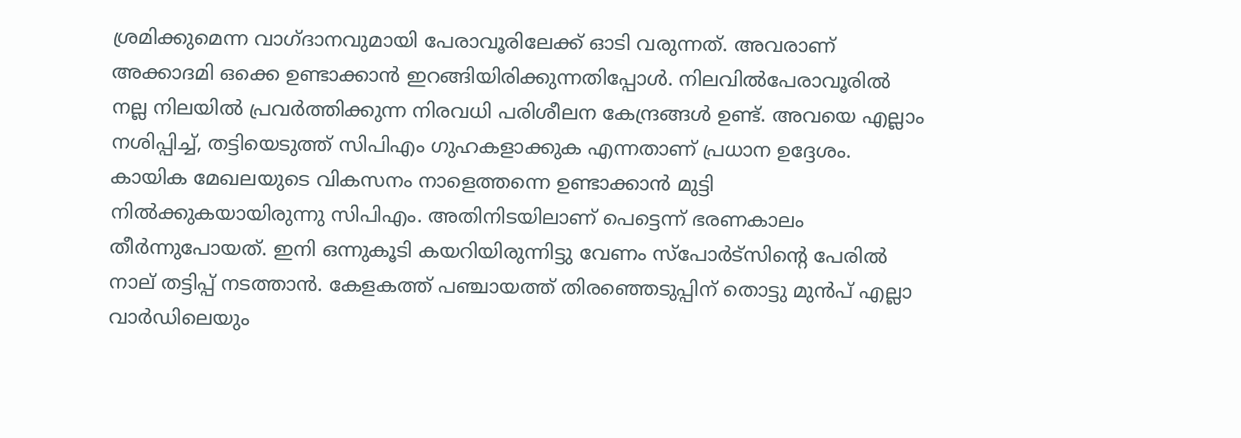ശ്രമിക്കുമെന്ന വാഗ്ദാനവുമായി പേരാവൂരിലേക്ക് ഓടി വരുന്നത്. അവരാണ് അക്കാദമി ഒക്കെ ഉണ്ടാക്കാൻ ഇറങ്ങിയിരിക്കുന്നതിപ്പോൾ. നിലവിൽപേരാവൂരിൽ നല്ല നിലയിൽ പ്രവർത്തിക്കുന്ന നിരവധി പരിശീലന കേന്ദ്രങ്ങൾ ഉണ്ട്. അവയെ എല്ലാം നശിപ്പിച്ച്, തട്ടിയെടുത്ത് സിപിഎം ഗുഹകളാക്കുക എന്നതാണ് പ്രധാന ഉദ്ദേശം. കായിക മേഖലയുടെ വികസനം നാളെത്തന്നെ ഉണ്ടാക്കാൻ മുട്ടി നിൽക്കുകയായിരുന്നു സിപിഎം. അതിനിടയിലാണ് പെട്ടെന്ന് ഭരണകാലം തീർന്നുപോയത്. ഇനി ഒന്നുകൂടി കയറിയിരുന്നിട്ടു വേണം സ്പോർട്സിൻ്റെ പേരിൽ നാല് തട്ടിപ്പ് നടത്താൻ. കേളകത്ത് പഞ്ചായത്ത് തിരഞ്ഞെടുപ്പിന് തൊട്ടു മുൻപ് എല്ലാ വാർഡിലെയും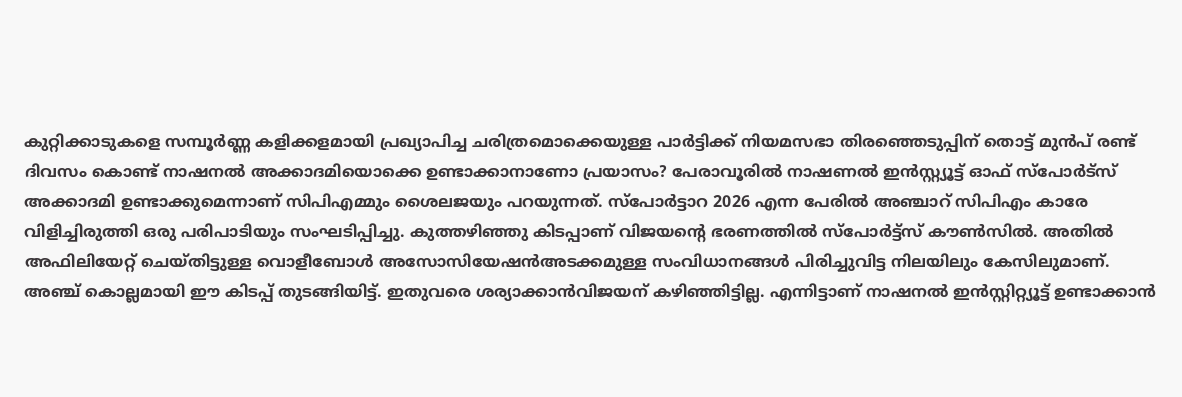കുറ്റിക്കാടുകളെ സമ്പൂർണ്ണ കളിക്കളമായി പ്രഖ്യാപിച്ച ചരിത്രമൊക്കെയുള്ള പാർട്ടിക്ക് നിയമസഭാ തിരഞ്ഞെടുപ്പിന് തൊട്ട് മുൻപ് രണ്ട് ദിവസം കൊണ്ട് നാഷനൽ അക്കാദമിയൊക്കെ ഉണ്ടാക്കാനാണോ പ്രയാസം? പേരാവൂരിൽ നാഷണല്‍ ഇന്‍സ്റ്റ്യൂട്ട് ഓഫ് സ്‌പോര്‍ട്‌സ് അക്കാദമി ഉണ്ടാക്കുമെന്നാണ് സിപിഎമ്മും ശൈലജയും പറയുന്നത്. സ്പോര്‍ട്ടാറ 2026 എന്ന പേരിൽ അഞ്ചാറ് സിപിഎം കാരേ വിളിച്ചിരുത്തി ഒരു പരിപാടിയും സംഘടിപ്പിച്ചു. കുത്തഴിഞ്ഞു കിടപ്പാണ് വിജയൻ്റെ ഭരണത്തിൽ സ്പോർട്ട്സ് കൗൺസിൽ. അതിൽ അഫിലിയേറ്റ് ചെയ്തിട്ടുള്ള വൊളീബോൾ അസോസിയേഷൻഅടക്കമുള്ള സംവിധാനങ്ങൾ പിരിച്ചുവിട്ട നിലയിലും കേസിലുമാണ്. അഞ്ച് കൊല്ലമായി ഈ കിടപ്പ് തുടങ്ങിയിട്ട്. ഇതുവരെ ശര്യാക്കാൻവിജയന് കഴിഞ്ഞിട്ടില്ല. എന്നിട്ടാണ് നാഷനൽ ഇൻസ്റ്റിറ്റ്യൂട്ട് ഉണ്ടാക്കാൻ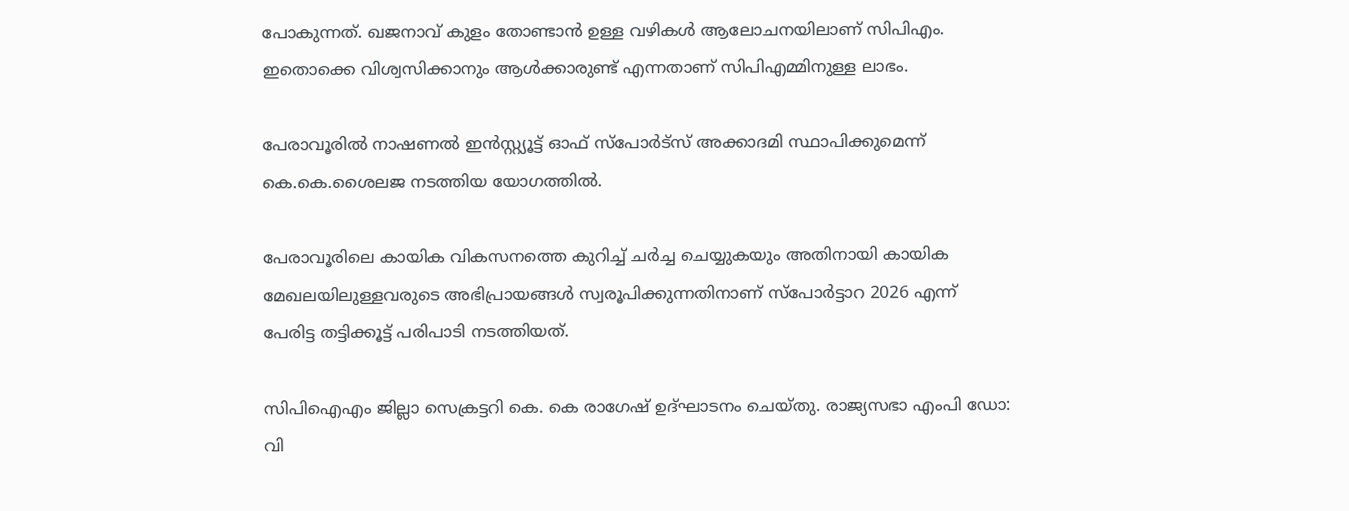പോകുന്നത്. ഖജനാവ് കുളം തോണ്ടാൻ ഉള്ള വഴികൾ ആലോചനയിലാണ് സിപിഎം. ഇതൊക്കെ വിശ്വസിക്കാനും ആൾക്കാരുണ്ട് എന്നതാണ് സിപിഎമ്മിനുള്ള ലാഭം.

പേരാവൂരില്‍ നാഷണല്‍ ഇന്‍സ്റ്റ്യൂട്ട് ഓഫ് സ്‌പോര്‍ട്‌സ് അക്കാദമി സ്ഥാപിക്കുമെന്ന് കെ.കെ.ശൈലജ നടത്തിയ യോഗത്തിൽ.

പേരാവൂരിലെ കായിക വികസനത്തെ കുറിച്ച് ചര്‍ച്ച ചെയ്യുകയും അതിനായി കായിക മേഖലയിലുള്ളവരുടെ അഭിപ്രായങ്ങള്‍ സ്വരൂപിക്കുന്നതിനാണ് സ്പോര്‍ട്ടാറ 2026 എന്ന് പേരിട്ട തട്ടിക്കൂട്ട് പരിപാടി നടത്തിയത്.

സിപിഐഎം ജില്ലാ സെക്രട്ടറി കെ. കെ രാഗേഷ് ഉദ്ഘാടനം ചെയ്തു. രാജ്യസഭാ എംപി ഡോ: വി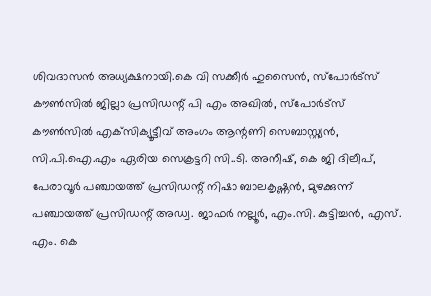ശിവദാസന്‍ അധ്യക്ഷനായി.കെ വി സക്കീര്‍ ഹുസൈന്‍, സ്‌പോര്‍ട്‌സ് കൗണ്‍സില്‍ ജില്ലാ പ്രസിഡന്റ് പി എം അഖില്‍, സ്‌പോര്‍ട്‌സ് കൗണ്‍സില്‍ എക്‌സിക്യൂട്ടീവ് അംഗം ആന്റണി സെബാസ്റ്റ്യന്‍, സി.പി.ഐ.എം ഏരിയ സെക്രട്ടറി സി..ടി. അനീഷ്, കെ ജി ദിലീപ്, പേരാവൂര്‍ പഞ്ചായത്ത് പ്രസിഡന്റ് നിഷാ ബാലകൃഷ്ണന്‍, മുഴക്കുന്ന് പഞ്ചായത്ത് പ്രസിഡന്റ് അഡ്വ. ജാഫര്‍ നല്ലൂര്‍, എം.സി. കുട്ടിച്ചന്‍, എസ്. എം. കെ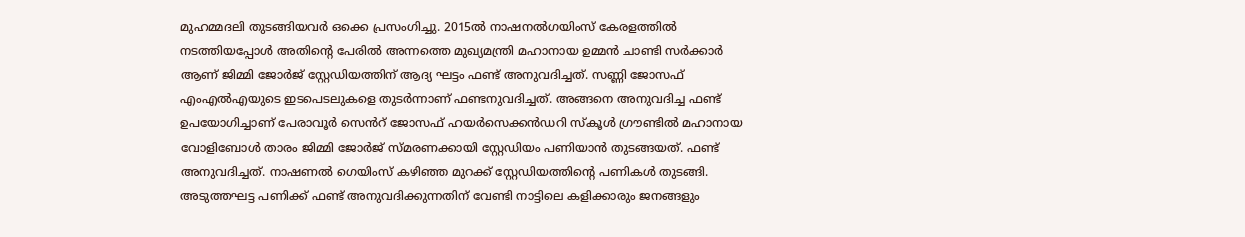മുഹമ്മദലി തുടങ്ങിയവര്‍ ഒക്കെ പ്രസംഗിച്ചു. 2015ൽ നാഷനൽഗയിംസ് കേരളത്തിൽ നടത്തിയപ്പോൾ അതിൻ്റെ പേരിൽ അന്നത്തെ മുഖ്യമന്ത്രി മഹാനായ ഉമ്മൻ ചാണ്ടി സർക്കാർ ആണ് ജിമ്മി ജോർജ് സ്റ്റേഡിയത്തിന് ആദ്യ ഘട്ടം ഫണ്ട് അനുവദിച്ചത്. സണ്ണി ജോസഫ് എംഎൽഎയുടെ ഇടപെടലുകളെ തുടർന്നാണ് ഫണ്ടനുവദിച്ചത്. അങ്ങനെ അനുവദിച്ച ഫണ്ട് ഉപയോഗിച്ചാണ് പേരാവൂർ സെൻറ് ജോസഫ് ഹയർസെക്കൻഡറി സ്കൂൾ ഗ്രൗണ്ടിൽ മഹാനായ വോളിബോൾ താരം ജിമ്മി ജോർജ് സ്മരണക്കായി സ്റ്റേഡിയം പണിയാൻ തുടങ്ങയത്. ഫണ്ട് അനുവദിച്ചത്. നാഷണൽ ഗെയിംസ് കഴിഞ്ഞ മുറക്ക് സ്റ്റേഡിയത്തിന്റെ പണികൾ തുടങ്ങി. അടുത്തഘട്ട പണിക്ക് ഫണ്ട് അനുവദിക്കുന്നതിന് വേണ്ടി നാട്ടിലെ കളിക്കാരും ജനങ്ങളും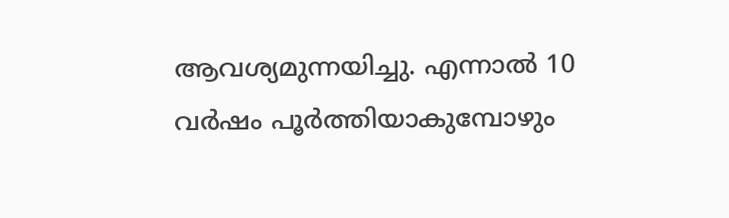ആവശ്യമുന്നയിച്ചു. എന്നാൽ 10 വർഷം പൂർത്തിയാകുമ്പോഴും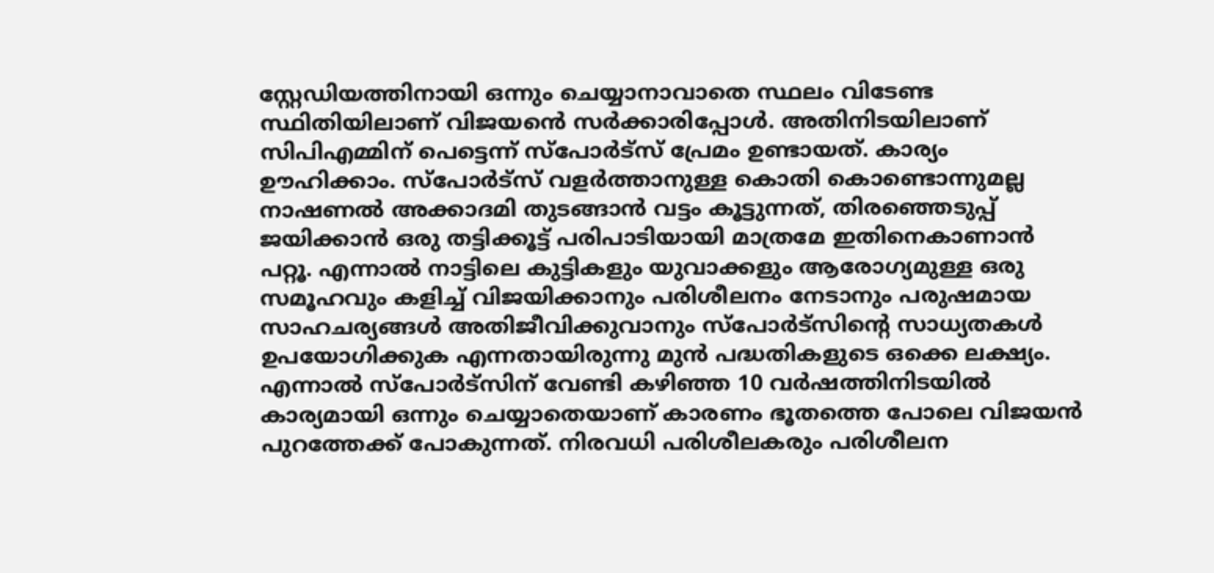സ്റ്റേഡിയത്തിനായി ഒന്നും ചെയ്യാനാവാതെ സ്ഥലം വിടേണ്ട സ്ഥിതിയിലാണ് വിജയൻെ സർക്കാരിപ്പോൾ. അതിനിടയിലാണ് സിപിഎമ്മിന് പെട്ടെന്ന് സ്പോർട്സ് പ്രേമം ഉണ്ടായത്. കാര്യം ഊഹിക്കാം. സ്പോർട്സ് വളർത്താനുള്ള കൊതി കൊണ്ടൊന്നുമല്ല നാഷണൽ അക്കാദമി തുടങ്ങാൻ വട്ടം കൂട്ടുന്നത്, തിരഞ്ഞെടുപ്പ് ജയിക്കാൻ ഒരു തട്ടിക്കൂട്ട് പരിപാടിയായി മാത്രമേ ഇതിനെകാണാൻ പറ്റൂ. എന്നാൽ നാട്ടിലെ കുട്ടികളും യുവാക്കളും ആരോഗ്യമുള്ള ഒരു സമൂഹവും കളിച്ച് വിജയിക്കാനും പരിശീലനം നേടാനും പരുഷമായ സാഹചര്യങ്ങൾ അതിജീവിക്കുവാനും സ്പോർട്സിന്റെ സാധ്യതകൾ ഉപയോഗിക്കുക എന്നതായിരുന്നു മുൻ പദ്ധതികളുടെ ഒക്കെ ലക്ഷ്യം. എന്നാൽ സ്പോർട്സിന് വേണ്ടി കഴിഞ്ഞ 10 വർഷത്തിനിടയിൽ കാര്യമായി ഒന്നും ചെയ്യാതെയാണ് കാരണം ഭൂതത്തെ പോലെ വിജയൻ പുറത്തേക്ക് പോകുന്നത്. നിരവധി പരിശീലകരും പരിശീലന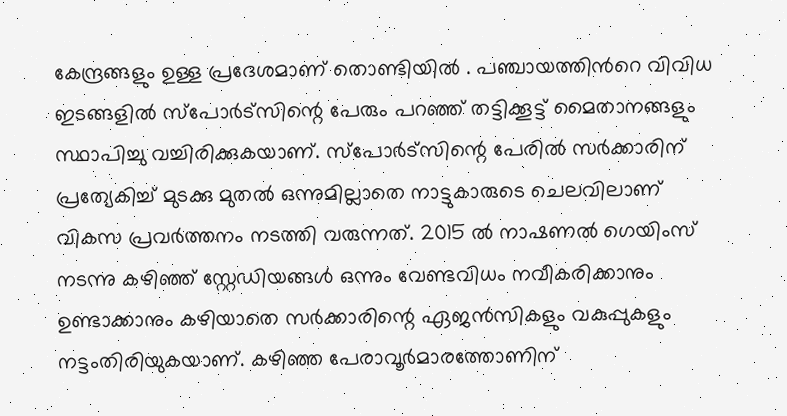കേന്ദ്രങ്ങളും ഉള്ള പ്രദേശമാണ് തൊണ്ടിയിൽ . പഞ്ചായത്തിൻറെ വിവിധ ഇടങ്ങളിൽ സ്പോർട്സിന്റെ പേരും പറഞ്ഞ് തട്ടിക്കൂട്ട് മൈതാനങ്ങളും സ്ഥാപിച്ചു വച്ചിരിക്കുകയാണ്. സ്പോർട്സിന്റെ പേരിൽ സർക്കാരിന് പ്രത്യേകിച്ച് മുടക്കു മുതൽ ഒന്നുമില്ലാതെ നാട്ടുകാരുടെ ചെലവിലാണ് വികസ പ്രവർത്തനം നടത്തി വരുന്നത്. 2015 ൽ നാഷണൽ ഗെയിംസ് നടന്നു കഴിഞ്ഞ് സ്റ്റേഡിയങ്ങൾ ഒന്നും വേണ്ടവിധം നവീകരിക്കാനും ഉണ്ടാക്കാനും കഴിയാതെ സർക്കാരിന്റെ ഏജൻസികളും വകുപ്പുകളും നട്ടംതിരിയുകയാണ്. കഴിഞ്ഞ പേരാവൂർമാരത്തോണിന്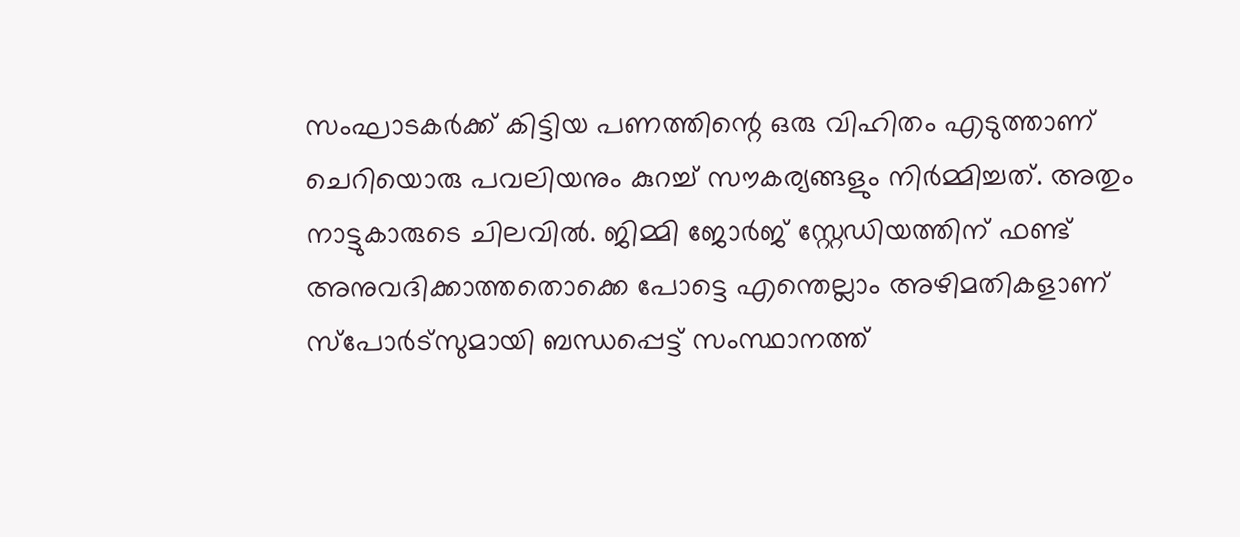സംഘാടകർക്ക് കിട്ടിയ പണത്തിന്റെ ഒരു വിഹിതം എടുത്താണ് ചെറിയൊരു പവലിയനും കുറച്ച് സൗകര്യങ്ങളും നിർമ്മിച്ചത്. അതും നാട്ടുകാരുടെ ചിലവിൽ. ജിമ്മി ജോർജ് സ്റ്റേഡിയത്തിന് ഫണ്ട് അനുവദിക്കാത്തതൊക്കെ പോട്ടെ എന്തെല്ലാം അഴിമതികളാണ് സ്പോർട്സുമായി ബന്ധപ്പെട്ട് സംസ്ഥാനത്ത്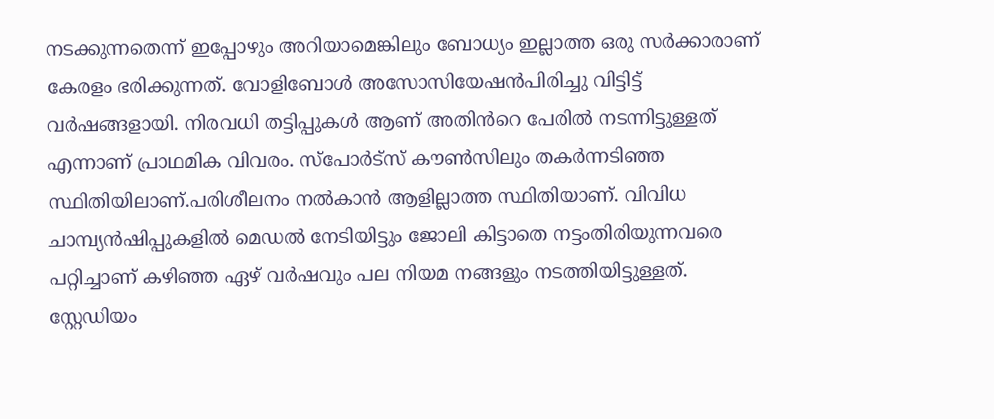നടക്കുന്നതെന്ന് ഇപ്പോഴും അറിയാമെങ്കിലും ബോധ്യം ഇല്ലാത്ത ഒരു സർക്കാരാണ് കേരളം ഭരിക്കുന്നത്. വോളിബോൾ അസോസിയേഷൻപിരിച്ചു വിട്ടിട്ട് വർഷങ്ങളായി. നിരവധി തട്ടിപ്പുകൾ ആണ് അതിൻറെ പേരിൽ നടന്നിട്ടുള്ളത് എന്നാണ് പ്രാഥമിക വിവരം. സ്പോർട്സ് കൗൺസിലും തകർന്നടിഞ്ഞ സ്ഥിതിയിലാണ്.പരിശീലനം നൽകാൻ ആളില്ലാത്ത സ്ഥിതിയാണ്. വിവിധ ചാമ്പ്യൻഷിപ്പുകളിൽ മെഡൽ നേടിയിട്ടും ജോലി കിട്ടാതെ നട്ടംതിരിയുന്നവരെ പറ്റിച്ചാണ് കഴിഞ്ഞ ഏഴ് വർഷവും പല നിയമ നങ്ങളും നടത്തിയിട്ടുള്ളത്. സ്റ്റേഡിയം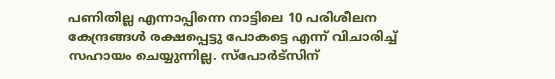പണിതില്ല എന്നാപ്പിന്നെ നാട്ടിലെ 10 പരിശീലന കേന്ദ്രങ്ങൾ രക്ഷപ്പെട്ടു പോകട്ടെ എന്ന് വിചാരിച്ച് സഹായം ചെയ്യുന്നില്ല. സ്പോർട്സിന്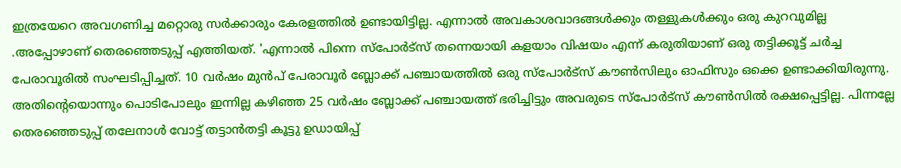ഇത്രയേറെ അവഗണിച്ച മറ്റൊരു സർക്കാരും കേരളത്തിൽ ഉണ്ടായിട്ടില്ല. എന്നാൽ അവകാശവാദങ്ങൾക്കും തള്ളുകൾക്കും ഒരു കുറവുമില്ല .അപ്പോഴാണ് തെരഞ്ഞെടുപ്പ് എത്തിയത്. 'എന്നാൽ പിന്നെ സ്പോർട്സ് തന്നെയായി കളയാം വിഷയം എന്ന് കരുതിയാണ് ഒരു തട്ടിക്കൂട്ട് ചർച്ച പേരാവൂരിൽ സംഘടിപ്പിച്ചത്. 10 വർഷം മുൻപ് പേരാവൂർ ബ്ലോക്ക് പഞ്ചായത്തിൽ ഒരു സ്പോർട്സ് കൗൺസിലും ഓഫിസും ഒക്കെ ഉണ്ടാക്കിയിരുന്നു. അതിൻ്റെയൊന്നും പൊടിപോലും ഇന്നില്ല കഴിഞ്ഞ 25 വർഷം ബ്ലോക്ക് പഞ്ചായത്ത് ഭരിച്ചിട്ടും അവരുടെ സ്പോർട്സ് കൗൺസിൽ രക്ഷപ്പെട്ടില്ല. പിന്നല്ലേ തെരഞ്ഞെടുപ്പ് തലേനാൾ വോട്ട് തട്ടാൻതട്ടി കൂട്ടു ഉഡായിപ്പ്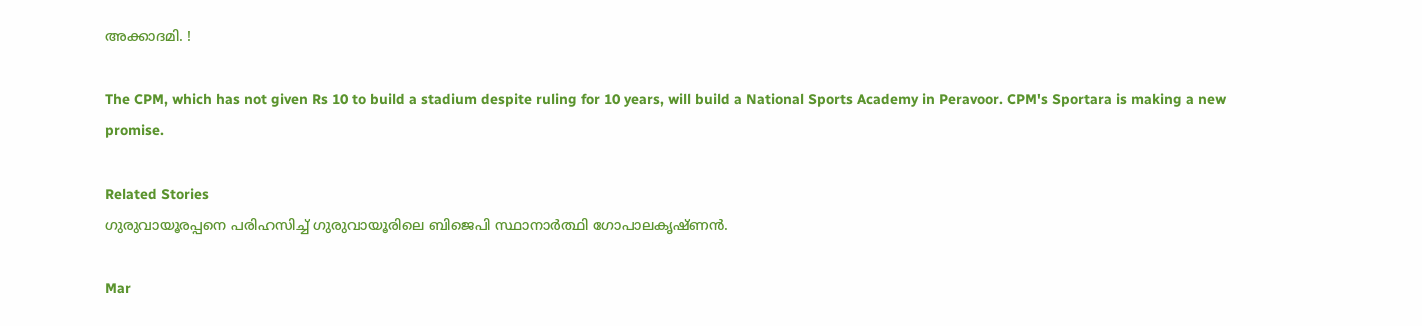അക്കാദമി. !

The CPM, which has not given Rs 10 to build a stadium despite ruling for 10 years, will build a National Sports Academy in Peravoor. CPM's Sportara is making a new promise.

Related Stories
ഗുരുവായൂരപ്പനെ പരിഹസിച്ച് ഗുരുവായൂരിലെ ബിജെപി സ്ഥാനാർത്ഥി ഗോപാലകൃഷ്ണൻ.

Mar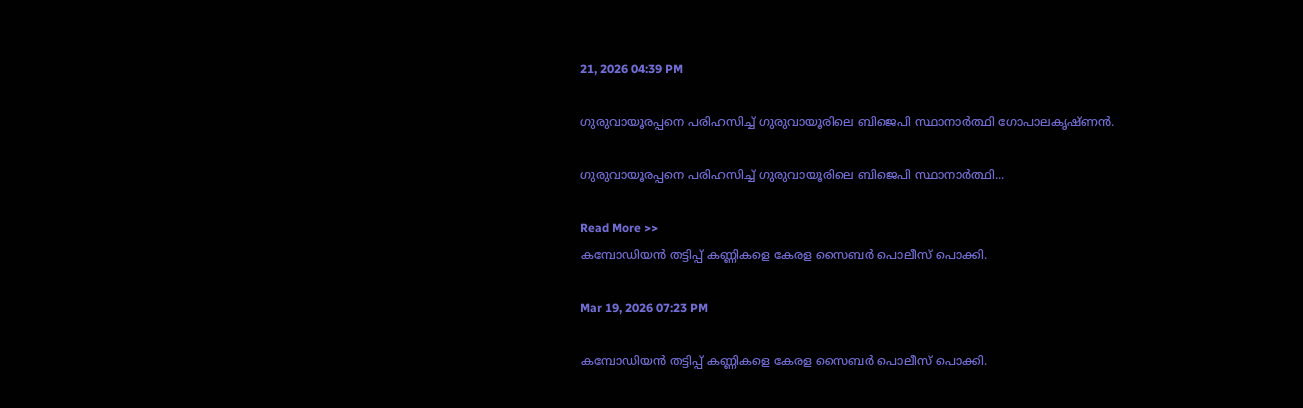21, 2026 04:39 PM

ഗുരുവായൂരപ്പനെ പരിഹസിച്ച് ഗുരുവായൂരിലെ ബിജെപി സ്ഥാനാർത്ഥി ഗോപാലകൃഷ്ണൻ.

ഗുരുവായൂരപ്പനെ പരിഹസിച്ച് ഗുരുവായൂരിലെ ബിജെപി സ്ഥാനാർത്ഥി...

Read More >>
കമ്പോഡിയൻ തട്ടിപ്പ് കണ്ണികളെ കേരള സൈബർ പൊലീസ് പൊക്കി.

Mar 19, 2026 07:23 PM

കമ്പോഡിയൻ തട്ടിപ്പ് കണ്ണികളെ കേരള സൈബർ പൊലീസ് പൊക്കി.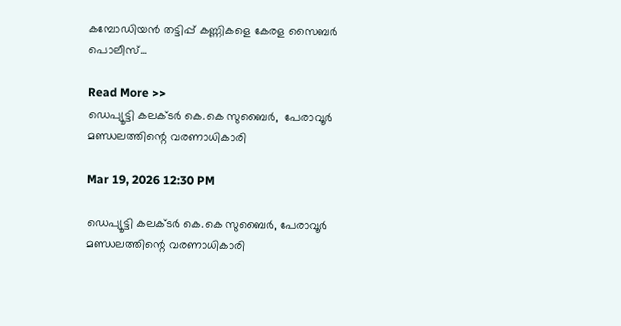കമ്പോഡിയൻ തട്ടിപ്പ് കണ്ണികളെ കേരള സൈബർ പൊലീസ്...

Read More >>
ഡെപ്യൂട്ടി കലക്ടർ കെ.കെ സുബൈർ,  പേരാവൂർ മണ്ഡലത്തിന്റെ വരണാധികാരി

Mar 19, 2026 12:30 PM

ഡെപ്യൂട്ടി കലക്ടർ കെ.കെ സുബൈർ, പേരാവൂർ മണ്ഡലത്തിന്റെ വരണാധികാരി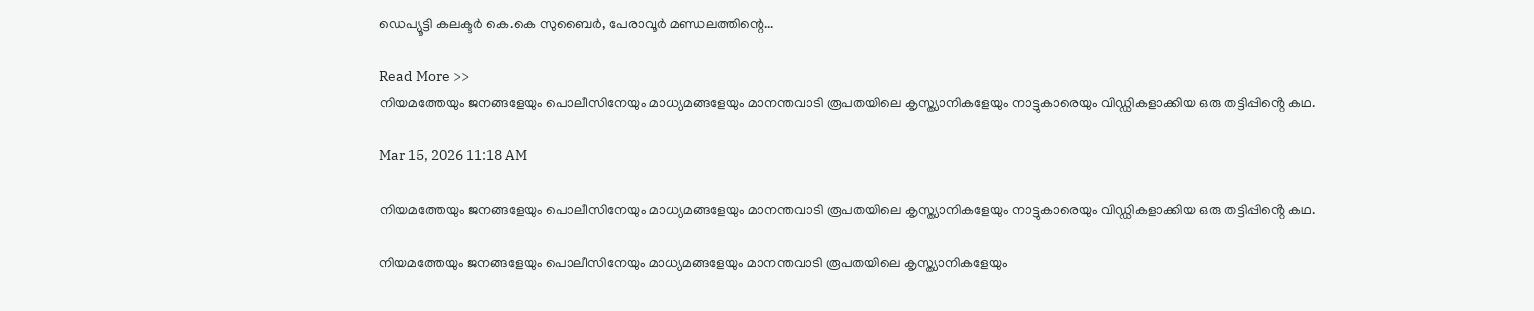ഡെപ്യൂട്ടി കലക്ടർ കെ.കെ സുബൈർ, പേരാവൂർ മണ്ഡലത്തിന്റെ...

Read More >>
നിയമത്തേയും ജനങ്ങളേയും പൊലീസിനേയും മാധ്യമങ്ങളേയും മാനന്തവാടി രൂപതയിലെ കൃസ്ത്യാനികളേയും നാട്ടുകാരെയും വിഡ്ഡികളാക്കിയ ഒരു തട്ടിപ്പിൻ്റെ കഥ.

Mar 15, 2026 11:18 AM

നിയമത്തേയും ജനങ്ങളേയും പൊലീസിനേയും മാധ്യമങ്ങളേയും മാനന്തവാടി രൂപതയിലെ കൃസ്ത്യാനികളേയും നാട്ടുകാരെയും വിഡ്ഡികളാക്കിയ ഒരു തട്ടിപ്പിൻ്റെ കഥ.

നിയമത്തേയും ജനങ്ങളേയും പൊലീസിനേയും മാധ്യമങ്ങളേയും മാനന്തവാടി രൂപതയിലെ കൃസ്ത്യാനികളേയും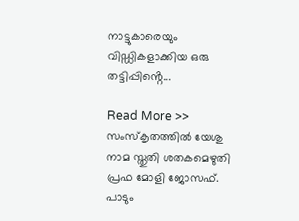നാട്ടുകാരെയും വിഡ്ഡികളാക്കിയ ഒരു തട്ടിപ്പിൻ്റെ...

Read More >>
സംസ്കൃതത്തിൽ യേശു നാമ സ്തുതി ശതകമെഴുതി പ്രഫ മോളി ജോസഫ്. പാടും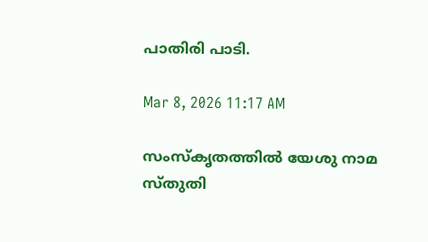പാതിരി പാടി.

Mar 8, 2026 11:17 AM

സംസ്കൃതത്തിൽ യേശു നാമ സ്തുതി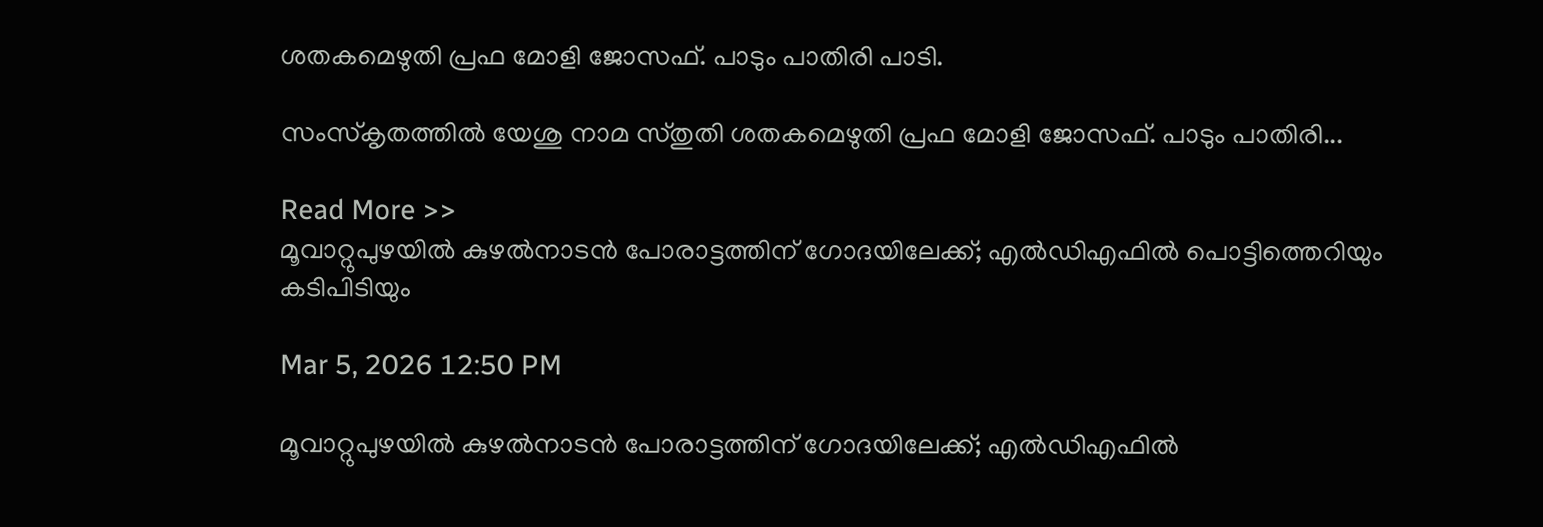ശതകമെഴുതി പ്രഫ മോളി ജോസഫ്. പാടും പാതിരി പാടി.

സംസ്കൃതത്തിൽ യേശു നാമ സ്തുതി ശതകമെഴുതി പ്രഫ മോളി ജോസഫ്. പാടും പാതിരി...

Read More >>
മൂവാറ്റുപുഴയിൽ കുഴൽനാടൻ പോരാട്ടത്തിന് ഗോദയിലേക്ക്; എൽഡിഎഫിൽ പൊട്ടിത്തെറിയും കടിപിടിയും

Mar 5, 2026 12:50 PM

മൂവാറ്റുപുഴയിൽ കുഴൽനാടൻ പോരാട്ടത്തിന് ഗോദയിലേക്ക്; എൽഡിഎഫിൽ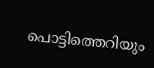പൊട്ടിത്തെറിയും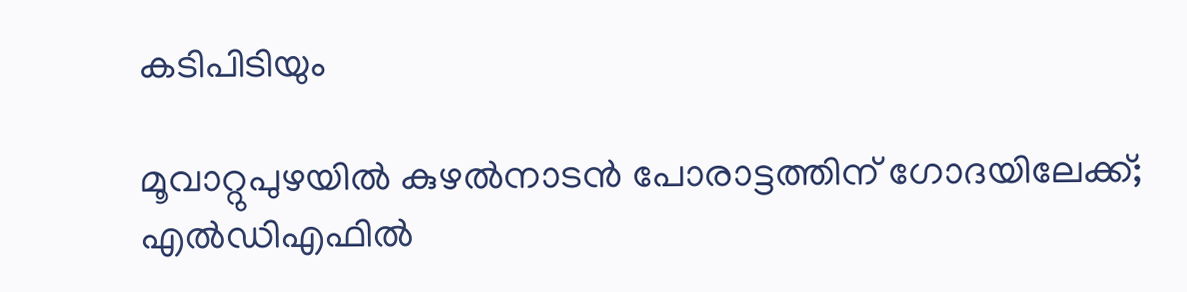കടിപിടിയും

മൂവാറ്റുപുഴയിൽ കുഴൽനാടൻ പോരാട്ടത്തിന് ഗോദയിലേക്ക്; എൽഡിഎഫിൽ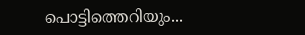പൊട്ടിത്തെറിയും...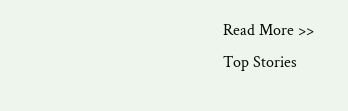Read More >>
Top Stories